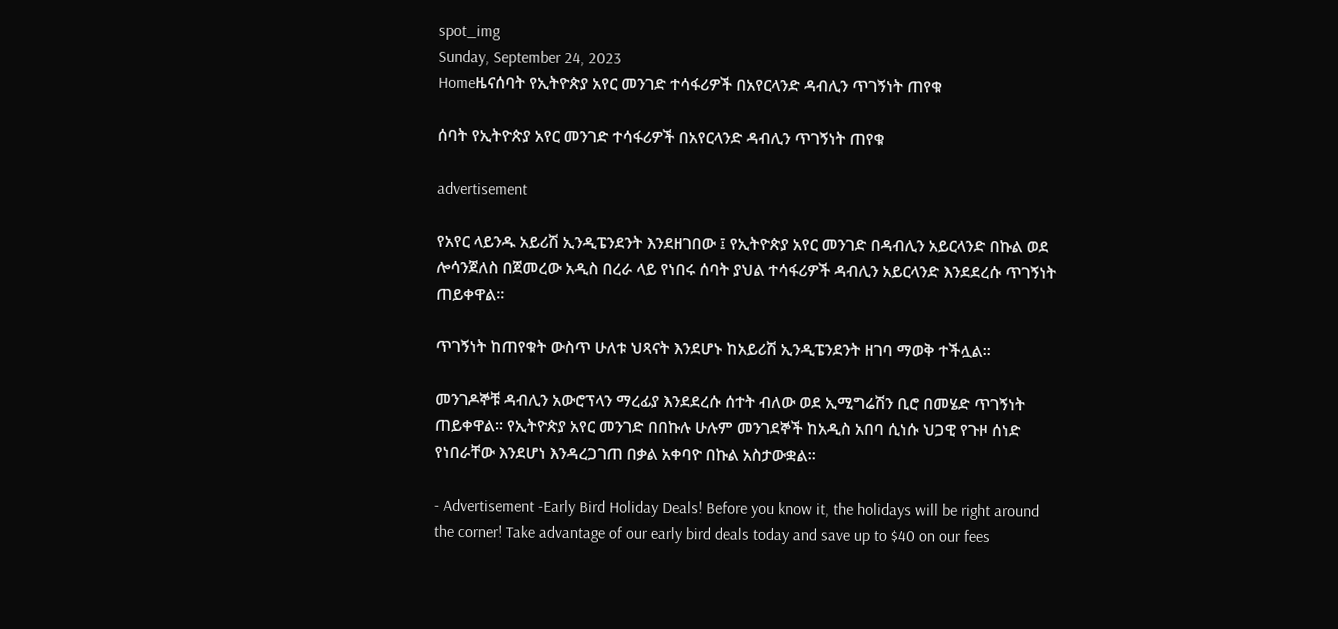spot_img
Sunday, September 24, 2023
Homeዜናሰባት የኢትዮጵያ አየር መንገድ ተሳፋሪዎች በአየርላንድ ዳብሊን ጥገኝነት ጠየቁ

ሰባት የኢትዮጵያ አየር መንገድ ተሳፋሪዎች በአየርላንድ ዳብሊን ጥገኝነት ጠየቁ

advertisement

የአየር ላይንዱ አይሪሽ ኢንዲፔንደንት እንደዘገበው ፤ የኢትዮጵያ አየር መንገድ በዳብሊን አይርላንድ በኩል ወደ ሎሳንጀለስ በጀመረው አዲስ በረራ ላይ የነበሩ ሰባት ያህል ተሳፋሪዎች ዳብሊን አይርላንድ እንደደረሱ ጥገኝነት ጠይቀዋል።

ጥገኝነት ከጠየቁት ውስጥ ሁለቱ ህጻናት እንደሆኑ ከአይሪሽ ኢንዲፔንደንት ዘገባ ማወቅ ተችሏል።

መንገዶኞቹ ዳብሊን አውሮፕላን ማረፊያ እንደደረሱ ሰተት ብለው ወደ ኢሚግሬሽን ቢሮ በመሄድ ጥገኝነት ጠይቀዋል። የኢትዮጵያ አየር መንገድ በበኩሉ ሁሉም መንገደኞች ከአዲስ አበባ ሲነሱ ህጋዊ የጉዞ ሰነድ የነበራቸው እንደሆነ እንዳረጋገጠ በቃል አቀባዮ በኩል አስታውቋል።

- Advertisement -Early Bird Holiday Deals! Before you know it, the holidays will be right around the corner! Take advantage of our early bird deals today and save up to $40 on our fees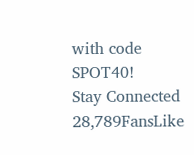with code SPOT40!
Stay Connected
28,789FansLike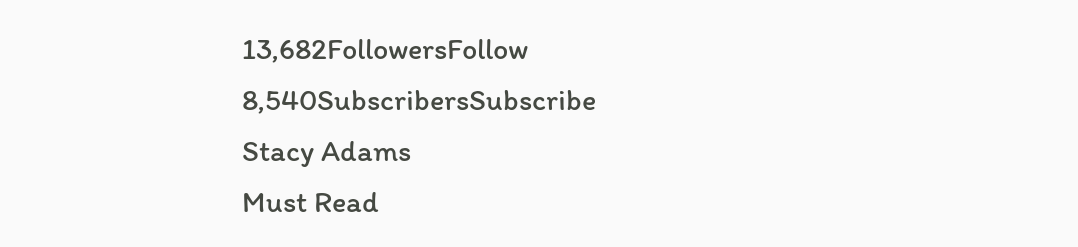13,682FollowersFollow
8,540SubscribersSubscribe
Stacy Adams
Must Read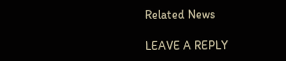Related News

LEAVE A REPLY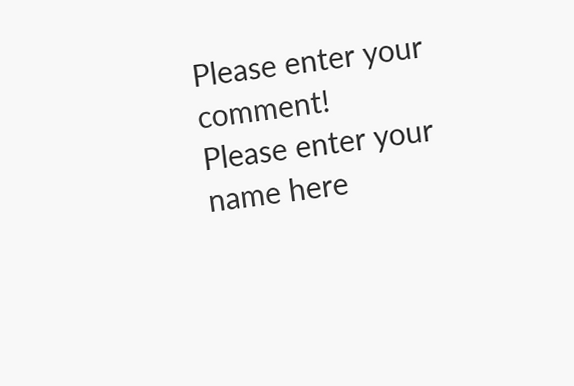Please enter your comment!
Please enter your name here